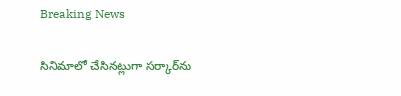Breaking News

సినిమాలో చేసినట్లుగా సర్కార్‌ను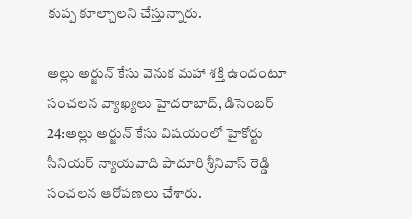కుప్ప కూల్చాలని చేస్తున్నారు.

అల్లు అర్జున్ కేసు వెనుక మహా శక్తి ఉందంటూ సంచలన వ్యాఖ్యలు హైదరాబాద్, డిసెంబర్ 24:అల్లు అర్జున్ కేసు విషయంలో హైకోర్టు సీనియర్ న్యాయవాది పాదూరి శ్రీనివాస్ రెడ్డి సంచలన ఆరోపణలు చేశారు.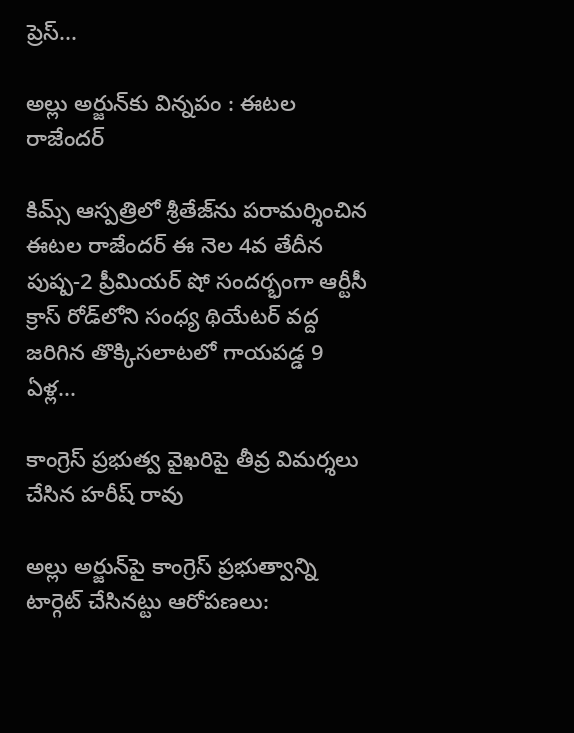ప్రెస్...

అల్లు అర్జున్‌కు విన్నపం : ఈటల రాజేందర్

కిమ్స్ ఆస్పత్రిలో శ్రీతేజ్‌ను పరామర్శించిన ఈటల రాజేందర్ ఈ నెల 4వ తేదీన పుష్ప-2 ప్రీమియర్ షో సందర్భంగా ఆర్టీసీ క్రాస్ రోడ్‌లోని సంధ్య థియేటర్ వద్ద జరిగిన తొక్కిసలాటలో గాయపడ్డ 9 ఏళ్ల...

కాంగ్రెస్ ప్రభుత్వ వైఖరిపై తీవ్ర విమర్శలు చేసిన హరీష్ రావు

అల్లు అర్జున్‌పై కాంగ్రెస్ ప్రభుత్వాన్ని టార్గెట్ చేసినట్టు ఆరోపణలు: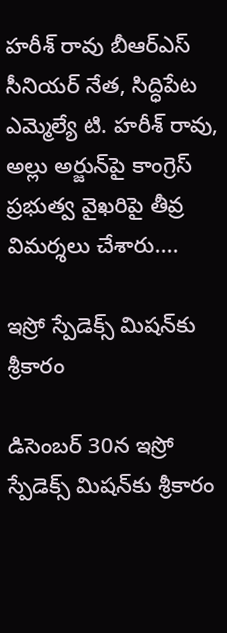హరీశ్ రావు బీఆర్ఎస్ సీనియర్ నేత, సిద్ధిపేట ఎమ్మెల్యే టి. హరీశ్ రావు, అల్లు అర్జున్‌పై కాంగ్రెస్ ప్రభుత్వ వైఖరిపై తీవ్ర విమర్శలు చేశారు....

ఇస్రో స్పేడెక్స్ మిషన్‌కు శ్రీకారం

డిసెంబర్ 30న ఇస్రో స్పేడెక్స్ మిషన్‌కు శ్రీకారం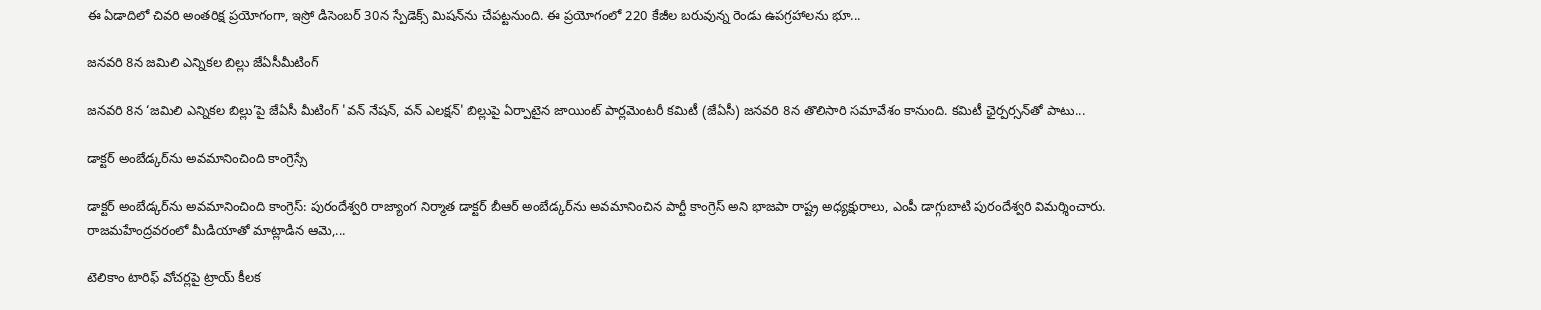ఈ ఏడాదిలో చివరి అంతరిక్ష ప్రయోగంగా, ఇస్రో డిసెంబర్ 30న స్పేడెక్స్ మిషన్‌ను చేపట్టనుంది. ఈ ప్రయోగంలో 220 కేజీల బరువున్న రెండు ఉపగ్రహాలను భూ...

జనవరి 8న జమిలి ఎన్నికల బిల్లు జేఏసీమీటింగ్

జనవరి 8న ‘జమిలి ఎన్నికల బిల్లు’పై జేఏసీ మీటింగ్ 'వన్ నేషన్, వన్ ఎలక్షన్' బిల్లుపై ఏర్పాటైన జాయింట్ పార్లమెంటరీ కమిటీ (జేఏసీ) జనవరి 8న తొలిసారి సమావేశం కానుంది. కమిటీ ఛైర్పర్సన్‌తో పాటు...

డాక్టర్ అంబేడ్కర్‌ను అవమానించింది కాంగ్రెస్సే

డాక్టర్ అంబేడ్కర్‌ను అవమానించింది కాంగ్రెస్: పురందేశ్వరి రాజ్యాంగ నిర్మాత డాక్టర్ బీఆర్ అంబేడ్కర్‌ను అవమానించిన పార్టీ కాంగ్రెస్ అని భాజపా రాష్ట్ర అధ్యక్షురాలు, ఎంపీ డాగ్గుబాటి పురందేశ్వరి విమర్శించారు. రాజమహేంద్రవరంలో మీడియాతో మాట్లాడిన ఆమె,...

టెలికాం టారిఫ్‌ వోచర్లపై ట్రాయ్‌ కీలక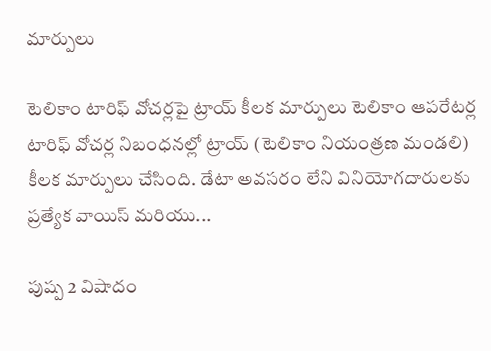మార్పులు

టెలికాం టారిఫ్‌ వోచర్లపై ట్రాయ్‌ కీలక మార్పులు టెలికాం ఆపరేటర్ల టారిఫ్‌ వోచర్ల నిబంధనల్లో ట్రాయ్‌ (టెలికాం నియంత్రణ మండలి) కీలక మార్పులు చేసింది. డేటా అవసరం లేని వినియోగదారులకు ప్రత్యేక వాయిస్‌ మరియు...

పుష్ప 2 విషాదం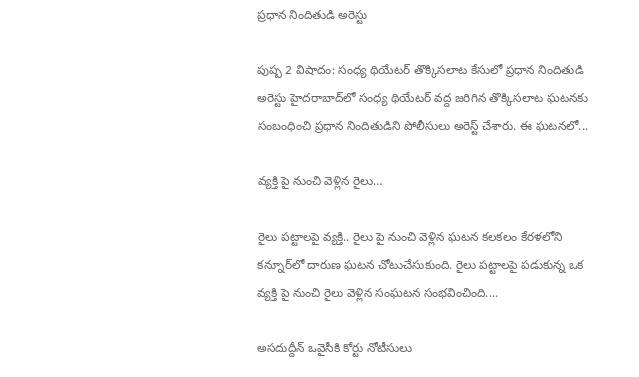ప్రధాన నిందితుడి అరెస్టు

పుష్ప 2 విషాదం: సంధ్య థియేటర్ తొక్కిసలాట కేసులో ప్రధాన నిందితుడి అరెస్టు హైదరాబాద్‌లో సంధ్య థియేటర్ వద్ద జరిగిన తొక్కిసలాట ఘటనకు సంబంధించి ప్రధాన నిందితుడిని పోలీసులు అరెస్ట్ చేశారు. ఈ ఘటనలో...

వ్యక్తి పై నుంచి వెళ్లిన రైలు…

రైలు పట్టాలపై వ్యక్తి.. రైలు పై నుంచి వెళ్లిన ఘటన కలకలం కేరళలోని కన్నూర్‌లో దారుణ ఘటన చోటుచేసుకుంది. రైలు పట్టాలపై పడుకున్న ఒక వ్యక్తి పై నుంచి రైలు వెళ్లిన సంఘటన సంభవించింది....

అసదుద్దీన్ ఒవైసీకి కోర్టు నోటీసులు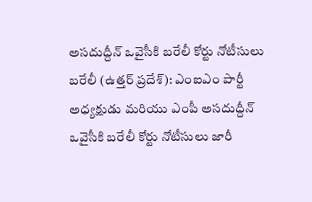అసదుద్దీన్ ఒవైసీకి బరేలీ కోర్టు నోటీసులు బరేలీ (ఉత్తర్ ప్రదేశ్): ఎంఐఎం పార్టీ అధ్యక్షుడు మరియు ఎంపీ అసదుద్దీన్ ఒవైసీకి బరేలీ కోర్టు నోటీసులు జారీ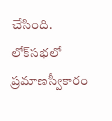చేసింది. లోక్‌సభలో ప్రమాణస్వీకారం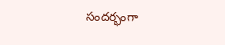సందర్భంగా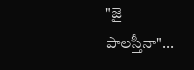"జై పాలస్తీనా"...